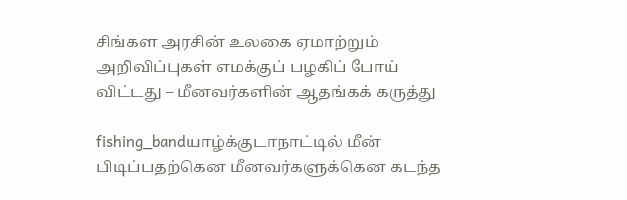சிங்கள அரசின் உலகை ஏமாற்றும் அறிவிப்புகள் எமக்குப் பழகிப் போய் விட்டது – மீனவர்களின் ஆதங்கக் கருத்து

fishing_bandயாழ்க்குடாநாட்டில் மீன் பிடிப்பதற்கென மீனவர்களுக்கென கடந்த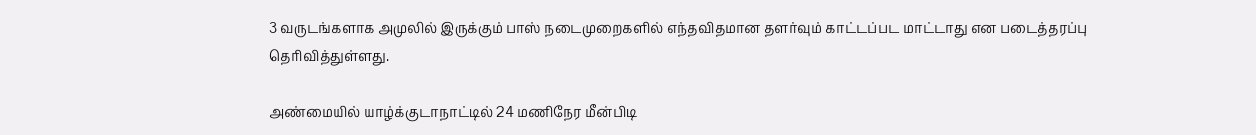3 வருடங்களாக அமுலில் இருக்கும் பாஸ் நடைமுறைகளில் எந்தவிதமான தளர்வும் காட்டப்பட மாட்டாது என படைத்தரப்பு தெரிவித்துள்ளது.

அண்மையில் யாழ்க்குடாநாட்டில் 24 மணிநேர மீன்பிடி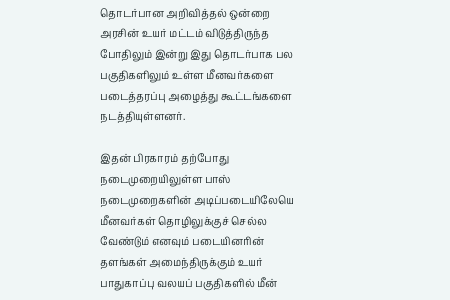தொடர்பான அறிவித்தல் ஒன்றை அரசின் உயர் மட்டம் விடுத்திருந்த போதிலும் இன்று இது தொடர்பாக பல பகுதிகளிலும் உள்ள மீனவர்களை படைத்தரப்பு அழைத்து கூட்டங்களை நடத்தியுள்ளனர்.

இதன் பிரகாரம் தற்போது நடைமுறையிலுள்ள பாஸ் நடைமுறைகளின் அடிப்படையிலேயெ மீனவர்கள் தொழிலுக்குச் செல்ல வேண்டும் எனவும் படையினரின் தளங்கள் அமைந்திருக்கும் உயர் பாதுகாப்பு வலயப் பகுதிகளில் மீன்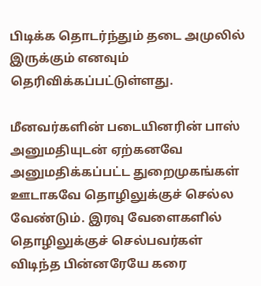பிடிக்க தொடர்ந்தும் தடை அமுலில் இருக்கும் எனவும் தெரிவிக்கப்பட்டுள்ளது.

மீனவர்களின் படையினரின் பாஸ் அனுமதியுடன் ஏற்கனவே அனுமதிக்கப்பட்ட துறைமுகங்கள் ஊடாகவே தொழிலுக்குச் செல்ல வேண்டும். இரவு வேளைகளில் தொழிலுக்குச் செல்பவர்கள் விடிந்த பின்னரேயே கரை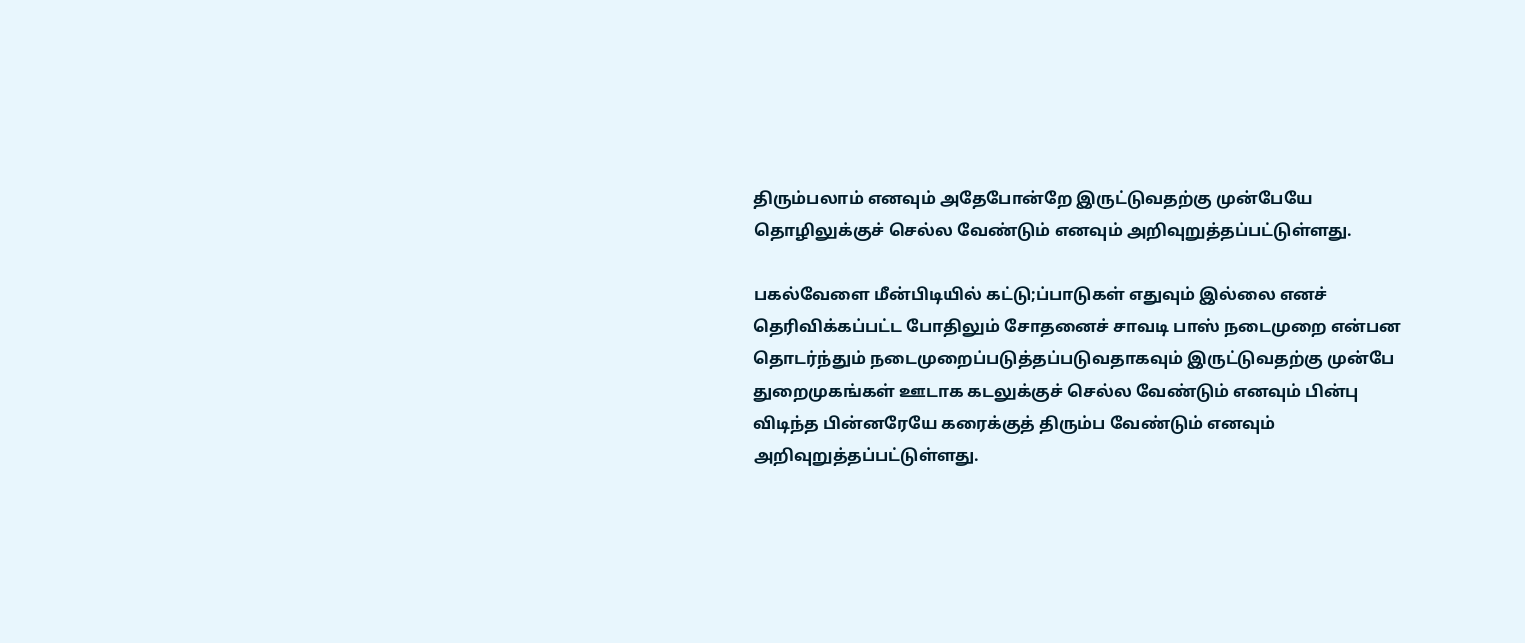திரும்பலாம் எனவும் அதேபோன்றே இருட்டுவதற்கு முன்பேயே தொழிலுக்குச் செல்ல வேண்டும் எனவும் அறிவுறுத்தப்பட்டுள்ளது.

பகல்வேளை மீன்பிடியில் கட்டு;ப்பாடுகள் எதுவும் இல்லை எனச் தெரிவிக்கப்பட்ட போதிலும் சோதனைச் சாவடி பாஸ் நடைமுறை என்பன தொடர்ந்தும் நடைமுறைப்படுத்தப்படுவதாகவும் இருட்டுவதற்கு முன்பே துறைமுகங்கள் ஊடாக கடலுக்குச் செல்ல வேண்டும் எனவும் பின்பு விடிந்த பின்னரேயே கரைக்குத் திரும்ப வேண்டும் எனவும் அறிவுறுத்தப்பட்டுள்ளது.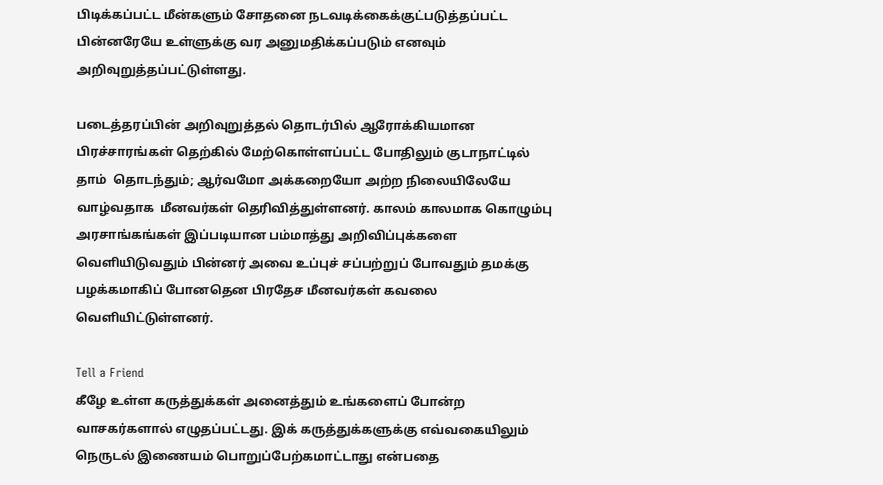பிடிக்கப்பட்ட மீன்களும் சோதனை நடவடிக்கைக்குட்படுத்தப்பட்ட பின்னரேயே உள்ளுக்கு வர அனுமதிக்கப்படும் எனவும் அறிவுறுத்தப்பட்டுள்ளது.

படைத்தரப்பின் அறிவுறுத்தல் தொடர்பில் ஆரோக்கியமான பிரச்சாரங்கள் தெற்கில் மேற்கொள்ளப்பட்ட போதிலும் குடாநாட்டில் தாம்  தொடந்தும்; ஆர்வமோ அக்கறையோ அற்ற நிலையிலேயே வாழ்வதாக  மீனவர்கள் தெரிவித்துள்ளனர். காலம் காலமாக கொழும்பு அரசாங்கங்கள் இப்படியான பம்மாத்து அறிவிப்புக்களை வெளியிடுவதும் பின்னர் அவை உப்புச் சப்பற்றுப் போவதும் தமக்கு பழக்கமாகிப் போனதென பிரதேச மீனவர்கள் கவலை வெளியிட்டுள்ளனர்.

Tell a Friend
கீழே உள்ள கருத்துக்கள் அனைத்தும் உங்களைப் போன்ற வாசகர்களால் எழுதப்பட்டது. இக் கருத்துக்களுக்கு எவ்வகையிலும் நெருடல் இணையம் பொறுப்பேற்கமாட்டாது என்பதை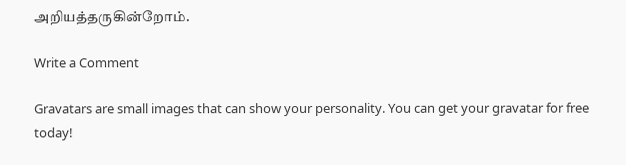அறியத்தருகின்றோம்.

Write a Comment

Gravatars are small images that can show your personality. You can get your gravatar for free today!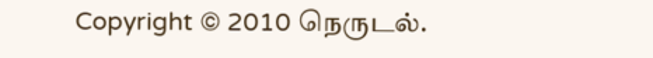Copyright © 2010 நெருடல்.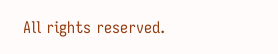All rights reserved.